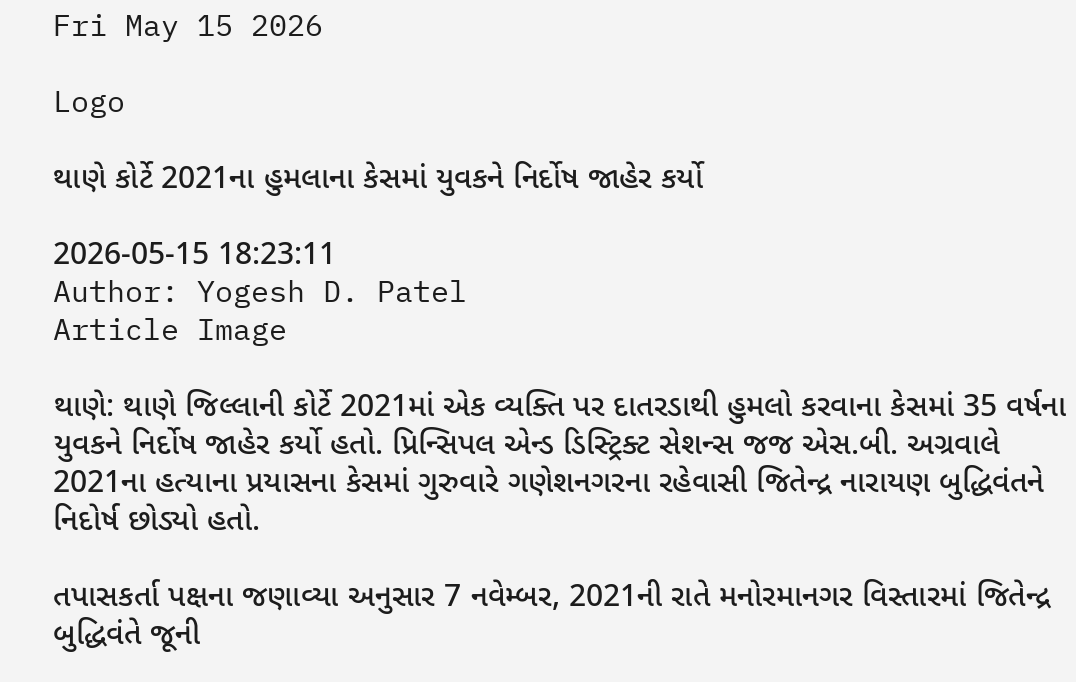Fri May 15 2026

Logo

થાણે કોર્ટે 2021ના હુમલાના કેસમાં યુવકને નિર્દોષ જાહેર કર્યો

2026-05-15 18:23:11
Author: Yogesh D. Patel
Article Image

થાણે: થાણે જિલ્લાની કોર્ટે 2021માં એક વ્યક્તિ પર દાતરડાથી હુમલો કરવાના કેસમાં 35 વર્ષના યુવકને નિર્દોષ જાહેર કર્યો હતો. પ્રિન્સિપલ એન્ડ ડિસ્ટ્રિક્ટ સેશન્સ જજ એસ.બી. અગ્રવાલે 2021ના હત્યાના પ્રયાસના કેસમાં ગુરુવારે ગણેશનગરના રહેવાસી જિતેન્દ્ર નારાયણ બુદ્ધિવંતને નિદોર્ષ છોડ્યો હતો.

તપાસકર્તા પક્ષના જણાવ્યા અનુસાર 7 નવેમ્બર, 2021ની રાતે મનોરમાનગર વિસ્તારમાં જિતેન્દ્ર બુદ્ધિવંતે જૂની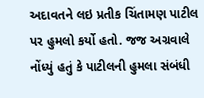અદાવતને લઇ પ્રતીક ચિંતામણ પાટીલ પર હુમલો કર્યો હતો. જજ અગ્રવાલે નોંધ્યું હતું કે પાટીલની હુમલા સંબંધી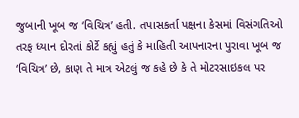જુબાની ખૂબ જ ‘વિચિત્ર’ હતી. તપાસકર્તા પક્ષના કેસમાં વિસંગતિઓ તરફ ધ્યાન દોરતાં કોર્ટે કહ્યું હતું કે માહિતી આપનારના પુરાવા ખૂબ જ ‘વિચિત્ર’ છે, કાણ તે માત્ર એટલું જ કહે છે કે તે મોટરસાઇકલ પર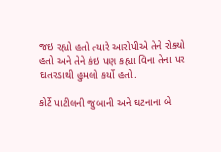જઇ રહ્યો હતો ત્યારે આરોપીએ તેને રોક્યો હતો અને તેને કંઇ પણ કહ્યા વિના તેના પર દાતરડાથી હુમલો કર્યો હતો.

કોર્ટે પાટીલની જુબાની અને ઘટનાના બે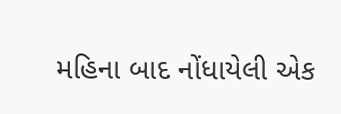મહિના બાદ નોંધાયેલી એક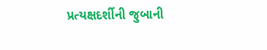પ્રત્યક્ષદર્શીની જુબાની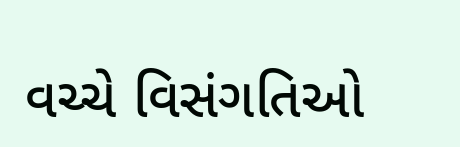વચ્ચે વિસંગતિઓ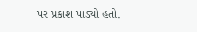પર પ્રકાશ પાડ્યો હતો.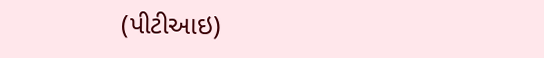(પીટીઆઇ)